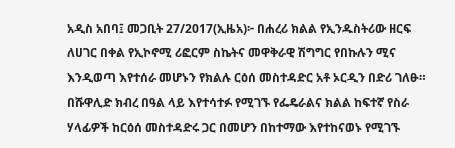አዲስ አበባ፤ መጋቢት 27/2017(ኢዜአ)፦ በሐረሪ ክልል የኢንዱስትሪው ዘርፍ ለሀገር በቀል የኢኮኖሚ ሪፎርም ስኬትና መዋቅራዊ ሽግግር የበኩሉን ሚና እንዲወጣ እየተሰራ መሆኑን የክልሉ ርዕሰ መስተዳድር አቶ ኦርዲን በድሪ ገለፁ።
በሹዋሊድ ክብረ በዓል ላይ እየተሳተፉ የሚገኙ የፌዴራልና ክልል ከፍተኛ የስራ ሃላፊዎች ከርዕሰ መስተዳድሩ ጋር በመሆን በከተማው እየተከናወኑ የሚገኙ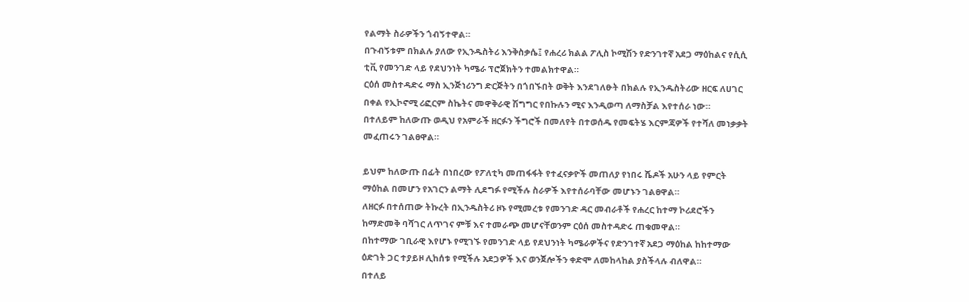የልማት ስራዎችን ጎብኝተዋል።
በጉብኝቱም በክልሉ ያለው የኢንዱስትሪ እንቅስቃሴ፤ የሐረሪ ክልል ፖሊስ ኮሚሽን የድንገተኛ አደጋ ማዕከልና የሲሲ ቲቪ የመንገድ ላይ የደህንነት ካሜራ ፕሮጀክትን ተመልክተዋል።
ርዕሰ መስተዳድሩ ማስ ኢንጅነሪንግ ድርጅትን በጎበኙበት ወቅት እንደገለፁት በክልሉ የኢንዱስትሪው ዘርፍ ለሀገር በቀል የኢኮኖሚ ሪፎርም ስኬትና መዋቅራዊ ሽግግር የበኩሉን ሚና እንዲወጣ ለማስቻል እየተሰራ ነው።
በተለይም ከለውጡ ወዲህ የአምራች ዘርፉን ችግሮች በመለየት በተወሰዱ የመፍትሄ እርምጃዎች የተሻለ መነቃቃት መፈጠሩን ገልፀዋል።

ይህም ከለውጡ በፊት በነበረው የፖለቲካ መጠፋፋት የተፈናቃዮች መጠለያ የነበሩ ሼዶች አሁን ላይ የምርት ማዕከል በመሆን የአገርን ልማት ሊደግፉ የሚችሉ ስራዎች እየተሰራባቸው መሆኑን ገልፀዋል።
ለዘርፉ በተሰጠው ትኩረት በኢንዱስትሪ ዞኑ የሚመረቱ የመንገድ ዳር መብራቶች የሐረር ከተማ ኮሪደሮችን ከማድመቅ ባሻገር ለጥገና ምቹ እና ተመራጭ መሆናቸወንም ርዕሰ መስተዳድሩ ጠቁመዋል።
በከተማው ገቢራዊ እየሆኑ የሚገኙ የመንገድ ላይ የደህንነት ካሜራዎችና የድንገተኛ አደጋ ማዕከል ከከተማው ዕድገት ጋር ተያይዞ ሊከሰቱ የሚችሉ አደጋዎች እና ወንጀሎችን ቀድሞ ለመከላከል ያስችላሉ ብለዋል።
በተለይ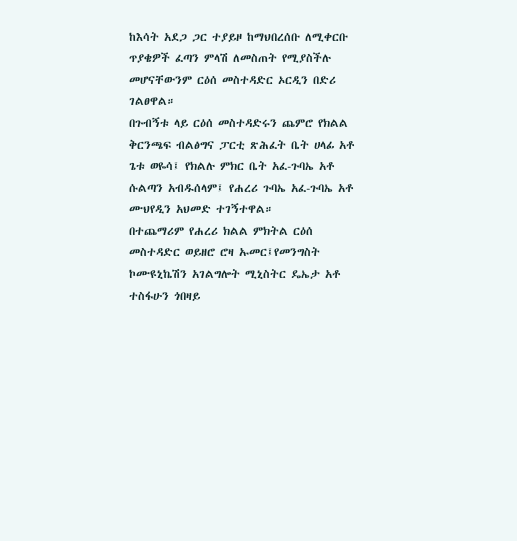ከእሳት አደጋ ጋር ተያይዞ ከማህበረሰቡ ለሚቀርቡ ጥያቄዎች ፈጣን ምላሽ ለመስጠት የሚያስችሉ መሆናቸውንም ርዕሰ መስተዳድር ኦርዲን በድሪ ገልፀዋል።
በጉብኝቱ ላይ ርዕሰ መስተዳድሩን ጨምሮ የክልል ቅርንጫፍ ብልፅግና ፓርቲ ጽሕፈት ቤት ሀላፊ አቶ ጌቱ ወዬሳ፤ የክልሉ ምክር ቤት አፈ-ጉባኤ አቶ ሱልጣን አብዱሰላም፤ የሐረሪ ጉባኤ አፈ-ጉባኤ አቶ ሙህየዲን አህመድ ተገኝተዋል።
በተጨማሪም የሐረሪ ክልል ምክትል ርዕሰ መስተዳድር ወይዘሮ ሮዛ ኡመር፤የመንግስት ኮሙዩኒኬሽን አገልግሎት ሚኒስትር ዴኤታ አቶ ተስፋሁን ጎበዛይ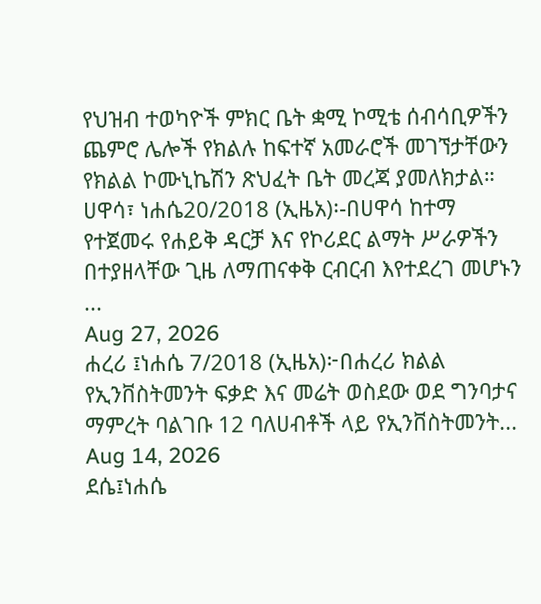የህዝብ ተወካዮች ምክር ቤት ቋሚ ኮሚቴ ሰብሳቢዎችን ጨምሮ ሌሎች የክልሉ ከፍተኛ አመራሮች መገኘታቸውን የክልል ኮሙኒኬሽን ጽህፈት ቤት መረጃ ያመለክታል።
ሀዋሳ፣ ነሐሴ20/2018 (ኢዜአ)፡-በሀዋሳ ከተማ የተጀመሩ የሐይቅ ዳርቻ እና የኮሪደር ልማት ሥራዎችን በተያዘላቸው ጊዜ ለማጠናቀቅ ርብርብ እየተደረገ መሆኑን ...
Aug 27, 2026
ሐረሪ ፤ነሐሴ 7/2018 (ኢዜአ)፦በሐረሪ ክልል የኢንቨስትመንት ፍቃድ እና መሬት ወስደው ወደ ግንባታና ማምረት ባልገቡ 12 ባለሀብቶች ላይ የኢንቨስትመንት...
Aug 14, 2026
ደሴ፤ነሐሴ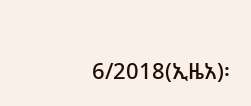6/2018(ኢዜአ)፡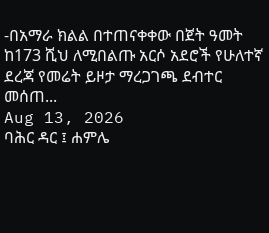-በአማራ ክልል በተጠናቀቀው በጀት ዓመት ከ173 ሺህ ለሚበልጡ አርሶ አደሮች የሁለተኛ ደረጃ የመሬት ይዞታ ማረጋገጫ ደብተር መሰጠ...
Aug 13, 2026
ባሕር ዳር ፤ ሐምሌ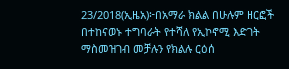23/2018(ኢዜአ)፦በአማራ ክልል በሁሉም ዘርፎች በተከናወኑ ተግባራት የተሻለ የኢኮኖሚ እድገት ማስመዝገብ መቻሉን የክልሉ ርዕሰ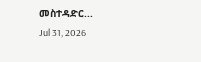መስተዳድር...
Jul 31, 2026